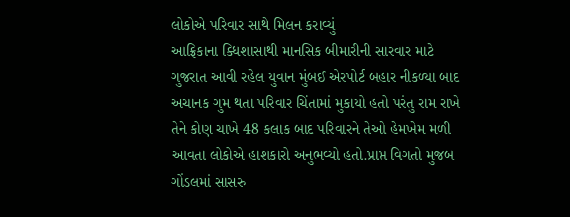લોકોએ પરિવાર સાથે મિલન કરાવ્યું
આફ્રિકાના ક્ધિશાસાથી માનસિક બીમારીની સારવાર માટે ગુજરાત આવી રહેલ યુવાન મુંબઈ એરપોર્ટ બહાર નીકળ્યા બાદ અચાનક ગુમ થતા પરિવાર ચિંતામાં મુકાયો હતો પરંતુ રામ રાખે તેને કોણ ચાખે 48 કલાક બાદ પરિવારને તેઓ હેમખેમ મળી આવતા લોકોએ હાશકારો અનુભવ્યો હતો.પ્રાપ્ત વિગતો મુજબ ગોંડલમાં સાસરુ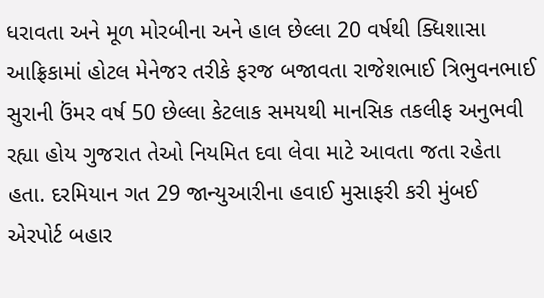ધરાવતા અને મૂળ મોરબીના અને હાલ છેલ્લા 20 વર્ષથી ક્ધિશાસા આફ્રિકામાં હોટલ મેનેજર તરીકે ફરજ બજાવતા રાજેશભાઈ ત્રિભુવનભાઈ સુરાની ઉંમર વર્ષ 50 છેલ્લા કેટલાક સમયથી માનસિક તકલીફ અનુભવી રહ્યા હોય ગુજરાત તેઓ નિયમિત દવા લેવા માટે આવતા જતા રહેતા હતા. દરમિયાન ગત 29 જાન્યુઆરીના હવાઈ મુસાફરી કરી મુંબઈ એરપોર્ટ બહાર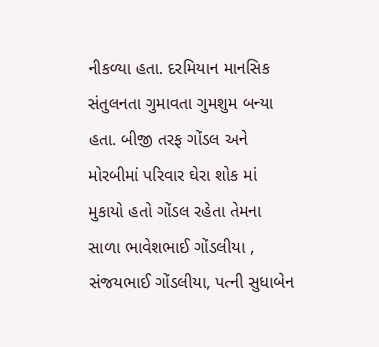નીકળ્યા હતા. દરમિયાન માનસિક સંતુલનતા ગુમાવતા ગુમશુમ બન્યા હતા. બીજી તરફ ગોંડલ અને મોરબીમાં પરિવાર ઘેરા શોક માં મુકાયો હતો ગોંડલ રહેતા તેમના સાળા ભાવેશભાઈ ગોંડલીયા , સંજયભાઈ ગોંડલીયા, પત્ની સુધાબેન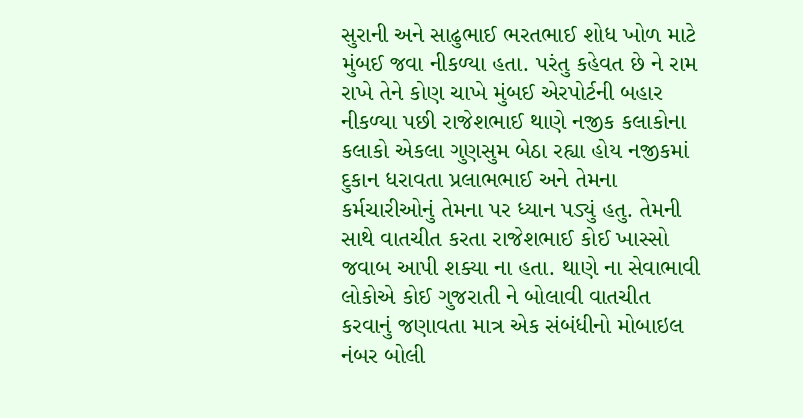સુરાની અને સાઢુભાઈ ભરતભાઈ શોધ ખોળ માટે મુંબઈ જવા નીકળ્યા હતા. પરંતુ કહેવત છે ને રામ રાખે તેને કોણ ચાખે મુંબઈ એરપોર્ટની બહાર નીકળ્યા પછી રાજેશભાઈ થાણે નજીક કલાકોના કલાકો એકલા ગુણસુમ બેઠા રહ્યા હોય નજીકમાં દુકાન ધરાવતા પ્રલાભભાઈ અને તેમના કર્મચારીઓનું તેમના પર ધ્યાન પડ્યું હતુ. તેમની સાથે વાતચીત કરતા રાજેશભાઈ કોઈ ખાસ્સો જવાબ આપી શક્યા ના હતા. થાણે ના સેવાભાવી લોકોએ કોઈ ગુજરાતી ને બોલાવી વાતચીત કરવાનું જણાવતા માત્ર એક સંબંધીનો મોબાઇલ નંબર બોલી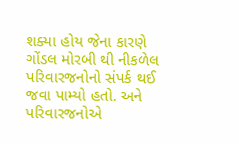શક્યા હોય જેના કારણે ગોંડલ મોરબી થી નીકળેલ પરિવારજનોનો સંપર્ક થઈ જવા પામ્યો હતો. અને પરિવારજનોએ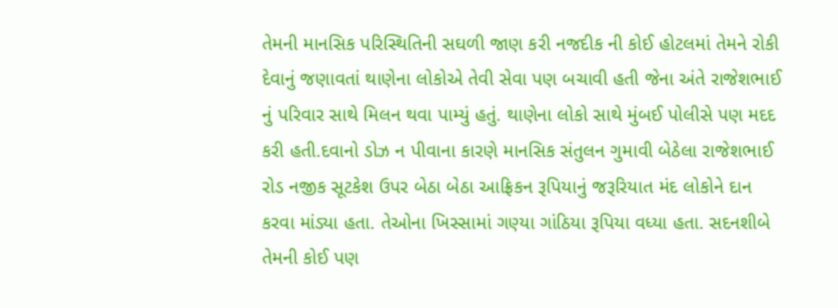તેમની માનસિક પરિસ્થિતિની સઘળી જાણ કરી નજદીક ની કોઈ હોટલમાં તેમને રોકી દેવાનું જણાવતાં થાણેના લોકોએ તેવી સેવા પણ બચાવી હતી જેના અંતે રાજેશભાઈ નું પરિવાર સાથે મિલન થવા પામ્યું હતું. થાણેના લોકો સાથે મુંબઈ પોલીસે પણ મદદ કરી હતી.દવાનો ડોઝ ન પીવાના કારણે માનસિક સંતુલન ગુમાવી બેઠેલા રાજેશભાઈ રોડ નજીક સૂટકેશ ઉપર બેઠા બેઠા આફ્રિકન રૂપિયાનું જરૂરિયાત મંદ લોકોને દાન કરવા માંડ્યા હતા. તેઓના ખિસ્સામાં ગણ્યા ગાંઠિયા રૂપિયા વધ્યા હતા. સદનશીબે તેમની કોઈ પણ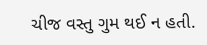ચીજ વસ્તુ ગુમ થઈ ન હતી.